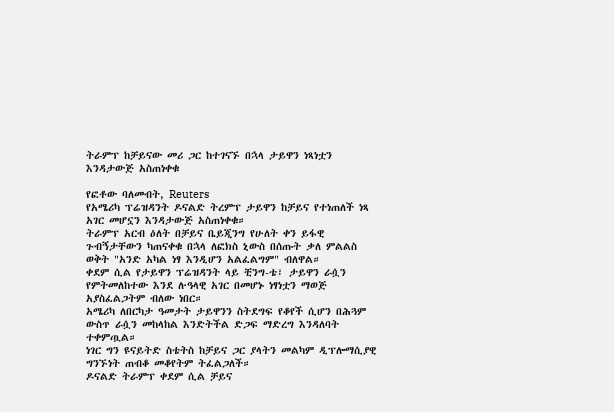ትራምፕ ከቻይናው መሪ ጋር ከተገናኙ በኋላ ታይዋን ነጻነቷን እንዳታውጅ አስጠነቀቁ

የፎቶው ባለመብት, Reuters
የአሜሪካ ፕሬዝዳንት ዶናልድ ትረምፕ ታይዋን ከቻይና የተነጠለች ነጻ አገር መሆኗን እንዳታውጅ አስጠነቀቁ።
ትራምፕ አርብ ዕለት በቻይና ቤይጂንግ የሁለት ቀን ይፋዊ ጉብኝታቸውን ካጠናቀቁ በኋላ ለፎክስ ኒውስ በሰጡት ቃለ ምልልስ ወቅት "አንድ አካል ነፃ እንዲሆን አልፈልግም" ብለዋል።
ቀደም ሲል የታይዋን ፕሬዝዳንት ላይ ቺንግ-ቴ፣ ታይዋን ራሷን የምትመለከተው እንደ ሉዓላዊ አገር በመሆኑ ነፃነቷን ማወጅ አያስፈልጋትም ብለው ነበር።
አሜሪካ ለበርካታ ዓመታት ታይዋንን ስትደግፍ የቆየች ሲሆን በሕጓም ውስጥ ራሷን መከላከል እንድትችል ድጋፍ ማድረግ እንዳለባት ተቀምጧል።
ነገር ግን ዩናይትድ ስቴትስ ከቻይና ጋር ያላትን መልካም ዲፕሎማሲያዊ ግንኙነት ጠብቆ መቆየትም ትፈልጋለች።
ዶናልድ ትራምፕ ቀደም ሲል ቻይና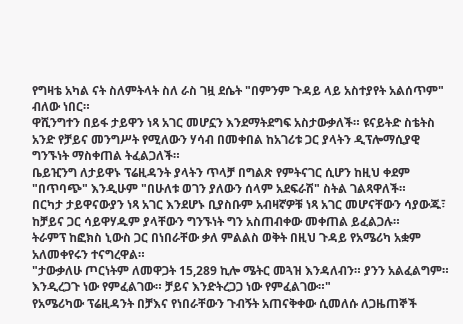የግዛቴ አካል ናት ስለምትላት ስለ ራስ ገዟ ደሴት "በምንም ጉዳይ ላይ አስተያየት አልሰጥም" ብለው ነበር።
ዋሺንግተን በይፋ ታይዋን ነጻ አገር መሆኗን እንደማትደግፍ አስታውቃለች። ዩናይትድ ስቴትስ አንድ የቻይና መንግሥት የሚለውን ሃሳብ በመቀበል ከአገሪቱ ጋር ያላትን ዲፕሎማሲያዊ ግንኙነት ማስቀጠል ትፈልጋለች።
ቤይዢንግ ለታይዋኑ ፕሬዚዳንት ያላትን ጥላቻ በግልጽ የምትናገር ሲሆን ከዚህ ቀደም "በጥባጭ" እንዲሁም "በሁለቱ ወገን ያለውን ሰላም አደፍራሽ" ስትል ገልጻዋለች።
በርካታ ታይዋናውያን ነጻ አገር እንደሆኑ ቢያስቡም አብዛኛዎቹ ነጻ አገር መሆናቸውን ሳያውጁ፣ ከቻይና ጋር ሳይዋሃዱም ያላቸውን ግንኙነት ግን አስጠብቀው መቀጠል ይፈልጋሉ።
ትራምፕ ከፎክስ ኒውስ ጋር በነበራቸው ቃለ ምልልስ ወቅት በዚህ ጉዳይ የአሜሪካ አቋም አለመቀየሩን ተናግረዋል።
"ታውቃለሁ ጦርነትም ለመዋጋት 15,289 ኪሎ ሜትር መጓዝ እንዳለብን። ያንን አልፈልግም። እንዲረጋጉ ነው የምፈልገው። ቻይና እንድትረጋጋ ነው የምፈልገው።"
የአሜሪካው ፕሬዚዳንት በቻእና የነበራቸውን ጉብኝት አጠናቅቀው ሲመለሱ ለጋዜጠኞች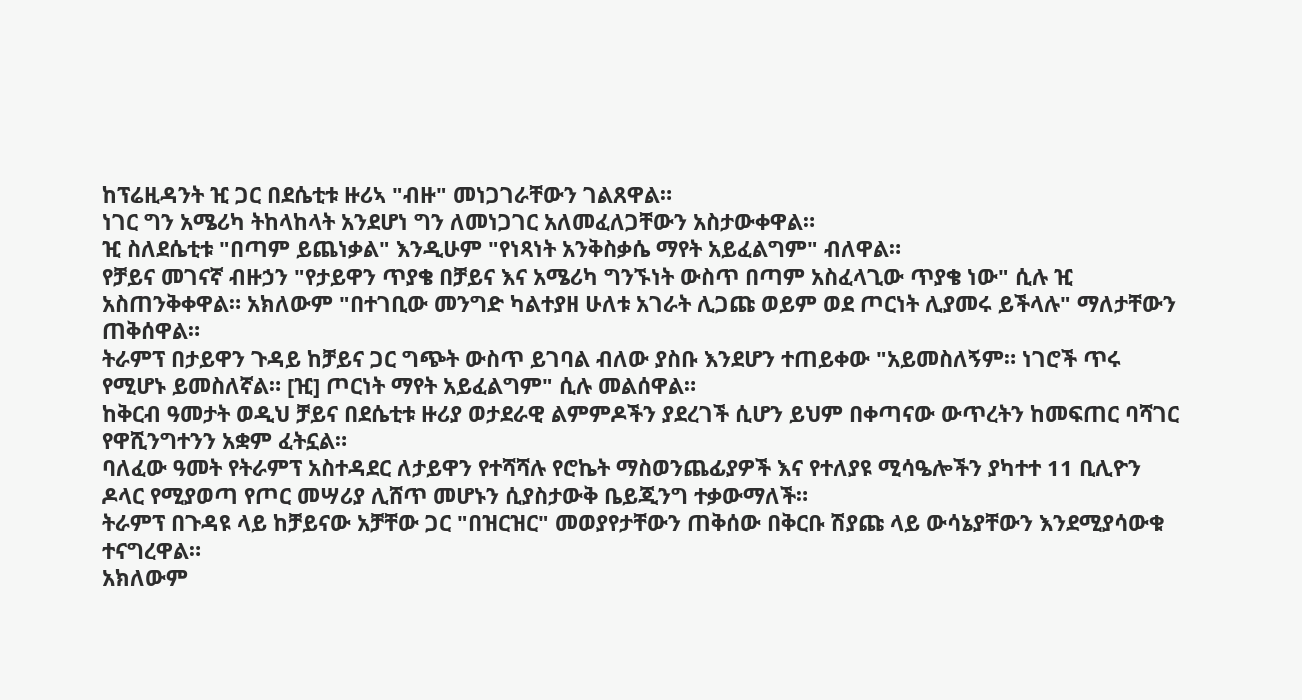ከፕሬዚዳንት ዢ ጋር በደሴቲቱ ዙሪኣ "ብዙ" መነጋገራቸውን ገልጸዋል።
ነገር ግን አሜሪካ ትከላከላት አንደሆነ ግን ለመነጋገር አለመፈለጋቸውን አስታውቀዋል።
ዢ ስለደሴቲቱ "በጣም ይጨነቃል" እንዲሁም "የነጻነት አንቅስቃሴ ማየት አይፈልግም" ብለዋል።
የቻይና መገናኛ ብዙኃን "የታይዋን ጥያቄ በቻይና እና አሜሪካ ግንኙነት ውስጥ በጣም አስፈላጊው ጥያቄ ነው" ሲሉ ዢ አስጠንቅቀዋል። አክለውም "በተገቢው መንግድ ካልተያዘ ሁለቱ አገራት ሊጋጩ ወይም ወደ ጦርነት ሊያመሩ ይችላሉ" ማለታቸውን ጠቅሰዋል።
ትራምፕ በታይዋን ጉዳይ ከቻይና ጋር ግጭት ውስጥ ይገባል ብለው ያስቡ እንደሆን ተጠይቀው "አይመስለኝም። ነገሮች ጥሩ የሚሆኑ ይመስለኛል። [ዢ] ጦርነት ማየት አይፈልግም" ሲሉ መልሰዋል።
ከቅርብ ዓመታት ወዲህ ቻይና በደሴቲቱ ዙሪያ ወታደራዊ ልምምዶችን ያደረገች ሲሆን ይህም በቀጣናው ውጥረትን ከመፍጠር ባሻገር የዋሺንግተንን አቋም ፈትኗል።
ባለፈው ዓመት የትራምፕ አስተዳደር ለታይዋን የተሻሻሉ የሮኬት ማስወንጨፊያዎች እና የተለያዩ ሚሳዔሎችን ያካተተ 11 ቢሊዮን ዶላር የሚያወጣ የጦር መሣሪያ ሊሸጥ መሆኑን ሲያስታውቅ ቤይጂንግ ተቃውማለች።
ትራምፕ በጉዳዩ ላይ ከቻይናው አቻቸው ጋር "በዝርዝር" መወያየታቸውን ጠቅሰው በቅርቡ ሽያጩ ላይ ውሳኔያቸውን እንደሚያሳውቁ ተናግረዋል።
አክለውም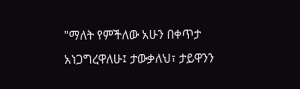"ማለት የምችለው አሁን በቀጥታ አነጋግረዋለሁ፤ ታውቃለህ፣ ታይዋንን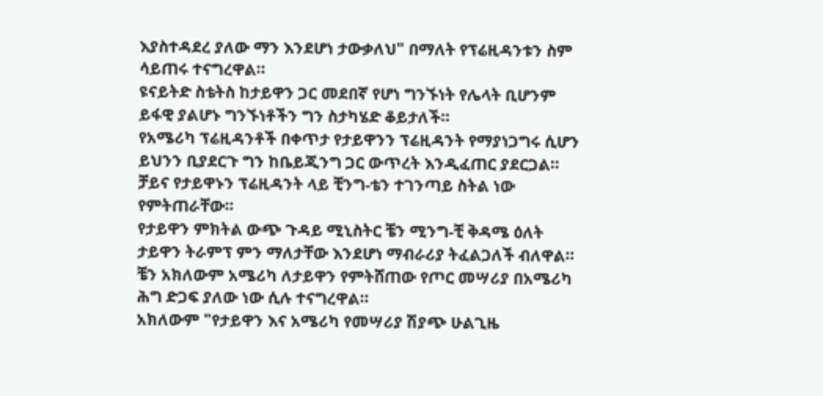እያስተዳደረ ያለው ማን እንደሆነ ታውቃለህ" በማለት የፕሬዚዳንቱን ስም ሳይጠሩ ተናግረዋል።
ዩናይትድ ስቴትስ ከታይዋን ጋር መደበኛ የሆነ ግንኙነት የሌላት ቢሆንም ይፋዊ ያልሆኑ ግንኙነቶችን ግን ስታካሄድ ቆይታለች።
የአሜሪካ ፕሬዚዳንቶች በቀጥታ የታይዋንን ፕሬዚዳንት የማያነጋግሩ ሲሆን ይህንን ቢያደርጉ ግን ከቤይጂንግ ጋር ውጥረት እንዲፈጠር ያደርጋል።
ቻይና የታይዋኑን ፕሬዚዳንት ላይ ቺንግ-ቴን ተገንጣይ ስትል ነው የምትጠራቸው።
የታይዋን ምክትል ውጭ ጉዳይ ሚኒስትር ቼን ሚንግ-ቺ ቅዳሜ ዕለት ታይዋን ትራምፕ ምን ማለታቸው እንደሆነ ማብራሪያ ትፈልጋለች ብለዋል።
ቼን አክለውም አሜሪካ ለታይዋን የምትሸጠው የጦር መሣሪያ በአሜሪካ ሕግ ድጋፍ ያለው ነው ሲሉ ተናግረዋል።
አክለውም "የታይዋን እና አሜሪካ የመሣሪያ ሽያጭ ሁልጊዜ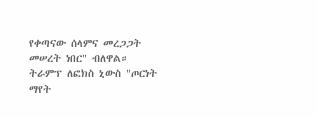የቀጣናው ሰላምና መረጋጋት መሠረት ነበር" ብለዋል።
ትራምፕ ለፎክስ ኒውስ "ጦርነት ማየት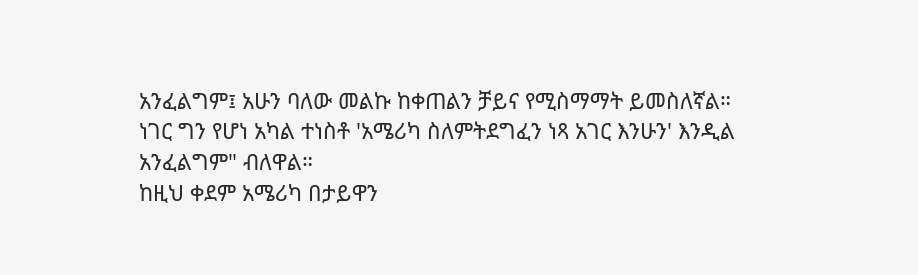አንፈልግም፤ አሁን ባለው መልኩ ከቀጠልን ቻይና የሚስማማት ይመስለኛል። ነገር ግን የሆነ አካል ተነስቶ 'አሜሪካ ስለምትደግፈን ነጻ አገር እንሁን' እንዲል አንፈልግም" ብለዋል።
ከዚህ ቀደም አሜሪካ በታይዋን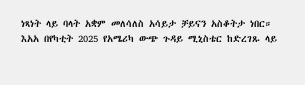ነጻነት ላይ ባላት አቋም መለሳለስ አሳይታ ቻይናን አስቆትታ ነበር።
እአአ በየካቲት 2025 የአሜሪካ ውጭ ጉዳይ ሚኒስቴር ከድረገጹ ላይ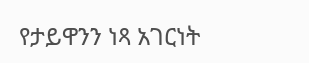የታይዋንን ነጻ አገርነት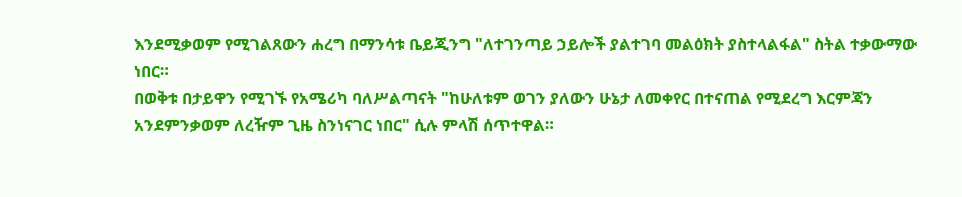እንደሚቃወም የሚገልጸውን ሐረግ በማንሳቱ ቤይጂንግ "ለተገንጣይ ኃይሎች ያልተገባ መልዕክት ያስተላልፋል" ስትል ተቃውማው ነበር።
በወቅቱ በታይዋን የሚገኙ የአሜሪካ ባለሥልጣናት "ከሁለቱም ወገን ያለውን ሁኔታ ለመቀየር በተናጠል የሚደረግ እርምጃን አንደምንቃወም ለረዥም ጊዜ ስንነናገር ነበር" ሲሉ ምላሽ ሰጥተዋል።